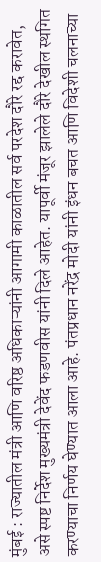मुंबई : राज्यातील मंत्री आणि वरिष्ठ अधिकाऱ्यांनी आगामी काळातील सर्व परदेश दौरे रद्द करावेत, असे स्पष्ट निर्देश मुख्यमंत्री देवेंद फडणवीस यांनी दिले आहेत. यापूर्वी मंजूर झालेले दौरे देखील स्थगित करण्याचा निर्णय घेण्यात आला आहे. पंतप्रधान नरेंद्र मोदी यांनी इंधन बचत आणि विदेशी चलनाच्या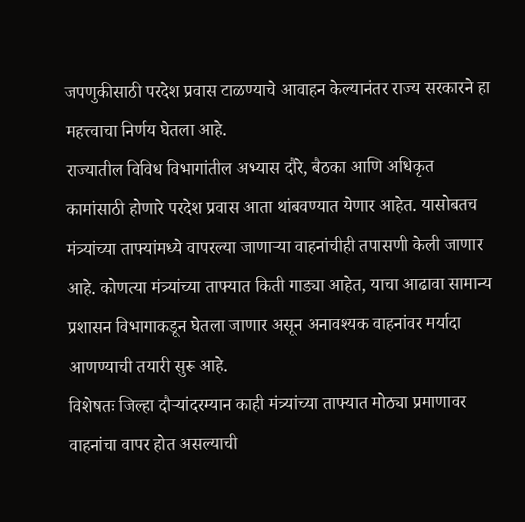जपणुकीसाठी परदेश प्रवास टाळण्याचे आवाहन केल्यानंतर राज्य सरकारने हा महत्त्वाचा निर्णय घेतला आहे.
राज्यातील विविध विभागांतील अभ्यास दौरे, बैठका आणि अधिकृत कामांसाठी होणारे परदेश प्रवास आता थांबवण्यात येणार आहेत. यासोबतच मंत्र्यांच्या ताफ्यांमध्ये वापरल्या जाणाऱ्या वाहनांचीही तपासणी केली जाणार आहे. कोणत्या मंत्र्यांच्या ताफ्यात किती गाड्या आहेत, याचा आढावा सामान्य प्रशासन विभागाकडून घेतला जाणार असून अनावश्यक वाहनांवर मर्यादा आणण्याची तयारी सुरू आहे.
विशेषतः जिल्हा दौऱ्यांदरम्यान काही मंत्र्यांच्या ताफ्यात मोठ्या प्रमाणावर वाहनांचा वापर होत असल्याची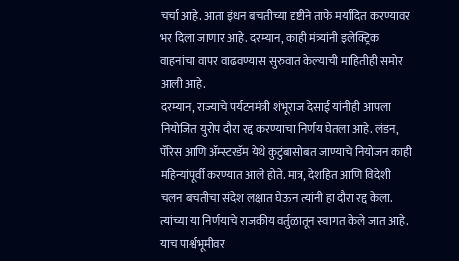चर्चा आहे. आता इंधन बचतीच्या दृष्टीने ताफे मर्यादित करण्यावर भर दिला जाणार आहे. दरम्यान, काही मंत्र्यांनी इलेक्ट्रिक वाहनांचा वापर वाढवण्यास सुरुवात केल्याची माहितीही समोर आली आहे.
दरम्यान, राज्याचे पर्यटनमंत्री शंभूराज देसाई यांनीही आपला नियोजित युरोप दौरा रद्द करण्याचा निर्णय घेतला आहे. लंडन, पॅरिस आणि ॲम्स्टरडॅम येथे कुटुंबासोबत जाण्याचे नियोजन काही महिन्यांपूर्वी करण्यात आले होते. मात्र, देशहित आणि विदेशी चलन बचतीचा संदेश लक्षात घेऊन त्यांनी हा दौरा रद्द केला. त्यांच्या या निर्णयाचे राजकीय वर्तुळातून स्वागत केले जात आहे.
याच पार्श्वभूमीवर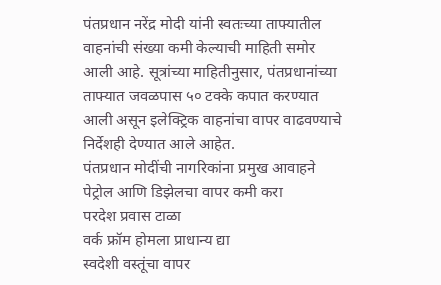पंतप्रधान नरेंद्र मोदी यांनी स्वतःच्या ताफ्यातील वाहनांची संख्या कमी केल्याची माहिती समोर आली आहे. सूत्रांच्या माहितीनुसार, पंतप्रधानांच्या ताफ्यात जवळपास ५० टक्के कपात करण्यात आली असून इलेक्ट्रिक वाहनांचा वापर वाढवण्याचे निर्देशही देण्यात आले आहेत.
पंतप्रधान मोदींची नागरिकांना प्रमुख आवाहने
पेट्रोल आणि डिझेलचा वापर कमी करा
परदेश प्रवास टाळा
वर्क फ्रॉम होमला प्राधान्य द्या
स्वदेशी वस्तूंचा वापर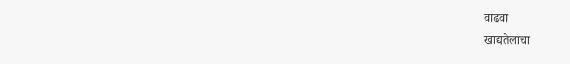वाढवा
खाद्यतेलाचा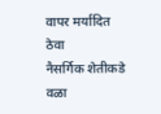वापर मर्यादित ठेवा
नैसर्गिक शेतीकडे वळा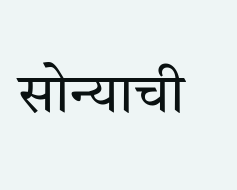सोन्याची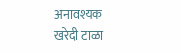अनावश्यक खरेदी टाळा